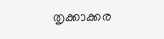തൃക്കാക്കര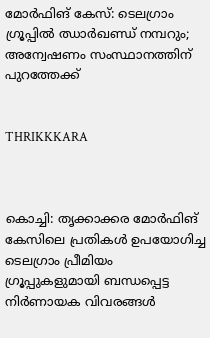മോര്‍ഫിങ് കേസ്: ടെലഗ്രാം ഗ്രൂപ്പില്‍ ഝാര്‍ഖണ്ഡ് നമ്പറും; അന്വേഷണം സംസ്ഥാനത്തിന് പുറത്തേക്ക്


THRIKKKARA



കൊച്ചി: തൃക്കാക്കര മോര്‍ഫിങ് കേസിലെ പ്രതികള്‍ ഉപയോഗിച്ച ടെലഗ്രാം പ്രീമിയം ഗ്രൂപ്പുകളുമായി ബന്ധപ്പെട്ട നിര്‍ണായക വിവരങ്ങള്‍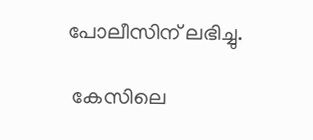പോലീസിന് ലഭിച്ചു.

 കേസിലെ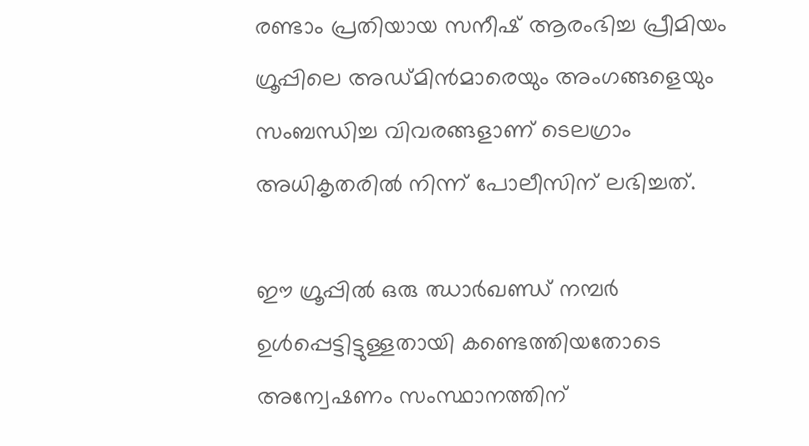രണ്ടാം പ്രതിയായ സനീഷ് ആരംഭിച്ച പ്രീമിയം ഗ്രൂപ്പിലെ അഡ്മിന്‍മാരെയും അംഗങ്ങളെയും സംബന്ധിച്ച വിവരങ്ങളാണ് ടെലഗ്രാം അധികൃതരില്‍ നിന്ന് പോലീസിന് ലഭിച്ചത്.

ഈ ഗ്രൂപ്പില്‍ ഒരു ഝാര്‍ഖണ്ഡ് നമ്പര്‍ ഉള്‍പ്പെട്ടിട്ടുള്ളതായി കണ്ടെത്തിയതോടെ അന്വേഷണം സംസ്ഥാനത്തിന്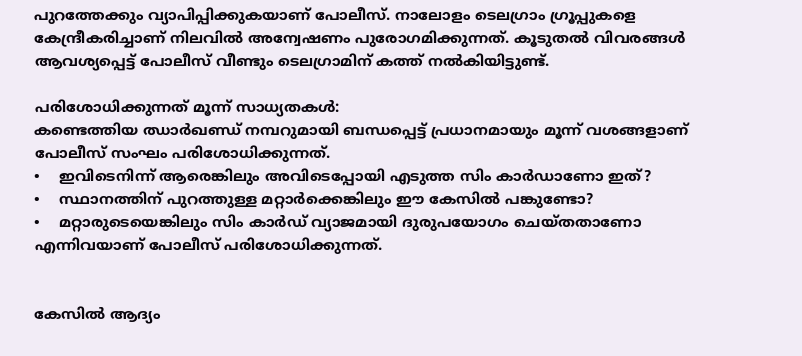പുറത്തേക്കും വ്യാപിപ്പിക്കുകയാണ് പോലീസ്. നാലോളം ടെലഗ്രാം ഗ്രൂപ്പുകളെ കേന്ദ്രീകരിച്ചാണ് നിലവില്‍ അന്വേഷണം പുരോഗമിക്കുന്നത്. കൂടുതല്‍ വിവരങ്ങള്‍ ആവശ്യപ്പെട്ട് പോലീസ് വീണ്ടും ടെലഗ്രാമിന് കത്ത് നല്‍കിയിട്ടുണ്ട്.

പരിശോധിക്കുന്നത് മൂന്ന് സാധ്യതകള്‍:
കണ്ടെത്തിയ ഝാര്‍ഖണ്ഡ് നമ്പറുമായി ബന്ധപ്പെട്ട് പ്രധാനമായും മൂന്ന് വശങ്ങളാണ് പോലീസ് സംഘം പരിശോധിക്കുന്നത്.
•    ഇവിടെനിന്ന് ആരെങ്കിലും അവിടെപ്പോയി എടുത്ത സിം കാര്‍ഡാണോ ഇത്?
•    സ്ഥാനത്തിന് പുറത്തുള്ള മറ്റാര്‍ക്കെങ്കിലും ഈ കേസില്‍ പങ്കുണ്ടോ?
•    മറ്റാരുടെയെങ്കിലും സിം കാര്‍ഡ് വ്യാജമായി ദുരുപയോഗം ചെയ്തതാണോ എന്നിവയാണ് പോലീസ് പരിശോധിക്കുന്നത്.


കേസില്‍ ആദ്യം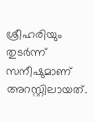ശ്രീഹരിയും തുടര്‍ന്ന് സനീഷുമാണ് അറസ്റ്റിലായത്.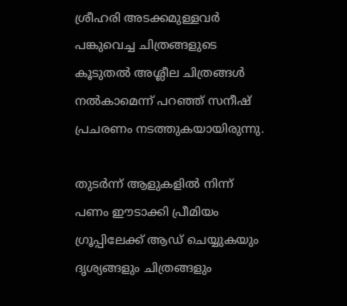ശ്രീഹരി അടക്കമുള്ളവര്‍ പങ്കുവെച്ച ചിത്രങ്ങളുടെ കൂടുതല്‍ അശ്ലീല ചിത്രങ്ങള്‍ നല്‍കാമെന്ന് പറഞ്ഞ് സനീഷ് പ്രചരണം നടത്തുകയായിരുന്നു.

തുടര്‍ന്ന് ആളുകളില്‍ നിന്ന് പണം ഈടാക്കി പ്രീമിയം ഗ്രൂപ്പിലേക്ക് ആഡ് ചെയ്യുകയും ദൃശ്യങ്ങളും ചിത്രങ്ങളും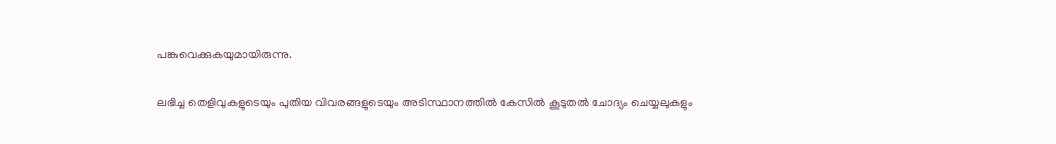പങ്കുവെക്കുകയുമായിരുന്നു.

ലഭിച്ച തെളിവുകളുടെയും പുതിയ വിവരങ്ങളുടെയും അടിസ്ഥാനത്തില്‍ കേസില്‍ കൂടുതല്‍ ചോദ്യം ചെയ്യലുകളും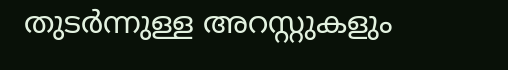തുടര്‍ന്നുള്ള അറസ്റ്റുകളും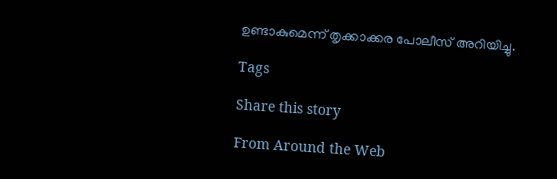ഉണ്ടാകുമെന്ന് തൃക്കാക്കര പോലീസ് അറിയിച്ചു.

Tags

Share this story

From Around the Web